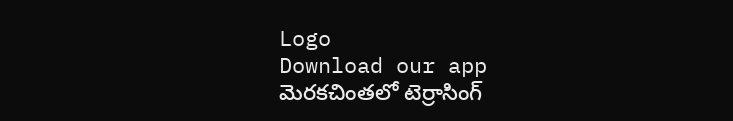Logo
Download our app
మెరకచింతలో టెర్రాసింగ్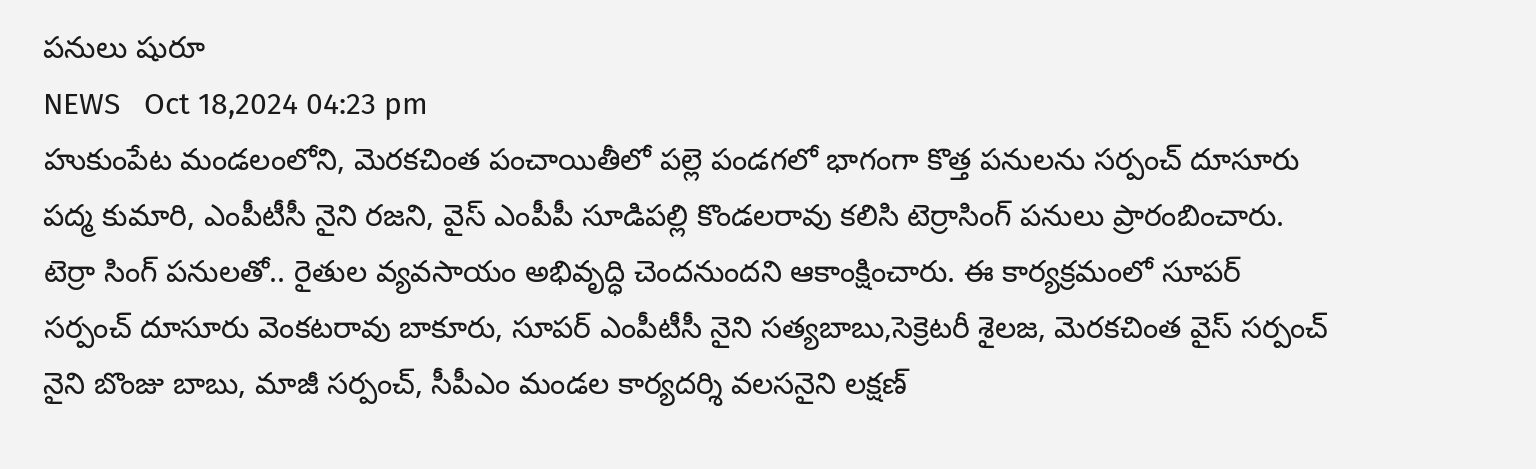పనులు షురూ
NEWS   Oct 18,2024 04:23 pm
హుకుంపేట మండలంలోని, మెరకచింత పంచాయితీలో పల్లె పండగలో భాగంగా కొత్త పనుల‌ను సర్పంచ్ దూసూరు పద్మ కుమారి, ఎంపీటీసీ నైని రజని, వైస్ ఎంపీపీ సూడిపల్లి కొండలరావు కలిసి టెర్రాసింగ్ పనులు ప్రారంబించారు. టెర్రా సింగ్ పనులతో.. రైతుల వ్యవసాయం అభివృద్ధి చెందనుందని ఆకాంక్షించారు. ఈ కార్యక్రమంలో సూపర్ సర్పంచ్ దూసూరు వెంకటరావు బాకూరు, సూపర్ ఎంపీటీసీ నైని సత్యబాబు,సెక్రెటరీ శైలజ, మెరకచింత వైస్ సర్పంచ్ నైని బొంజు బాబు, మాజీ సర్పంచ్, సీపీఎం మండల కార్యదర్శి వలసనైని లక్షణ్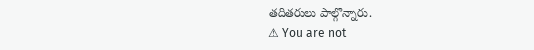తదితరులు పాల్గొన్నారు.
⚠ You are not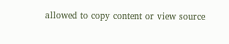allowed to copy content or view source